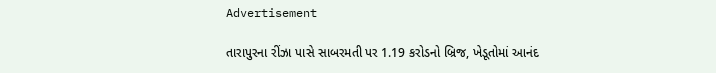Advertisement

તારાપુરના રીંઝા પાસે સાબરમતી પર 1.19 કરોડનો બ્રિજ, ખેડૂતોમાં આનંદ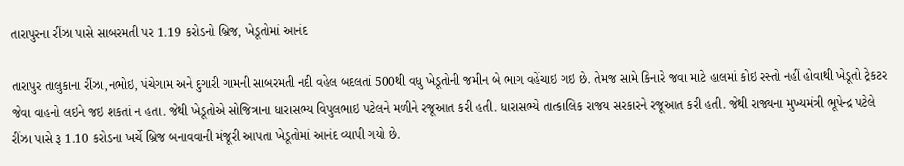તારાપુરના રીંઝા પાસે સાબરમતી પર 1.19 કરોડનો બ્રિજ, ખેડૂતોમાં આનંદ

તારાપુર તાલુકાના રીંઝા,નભોઇ, પંચેગામ અને દુગારી ગામની સાબરમતી નદી વહેલ બદલતાં 500થી વધુ ખેડૂતોની જમીન બે ભાગ વહેંચાઇ ગઇ છે. તેમજ સામે કિનારે જવા માટે હાલમાં કોઇ રસ્તો નહીં હોવાથી ખેડૂતો ટ્રેકટર જેવા વાહનો લઇને જઇ શકતાં ન હતા. જેથી ખેડૂતોએ સોજિત્રાના ધારાસભ્ય વિપુલભાઇ પટેલને મળીને રજૂઆત કરી હતી. ધારાસભ્યે તાત્કાલિક રાજય સરકારને રજૂઆત કરી હતી. જેથી રાજ્યના મુખ્યમંત્રી ભૂપેન્દ્ર પટેલે રીંઝા પાસે રૂ 1.10 કરોડના ખર્ચે બ્રિજ બનાવવાની મંજૂરી આપતા ખેડૂતોમાં આનંદ વ્યાપી ગયો છે.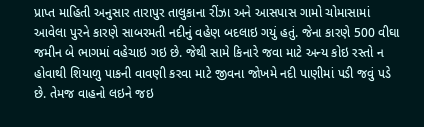પ્રાપ્ત માહિતી અનુસાર તારાપુર તાલુકાના રીંઝા અને આસપાસ ગામો ચોમાસામાં આવેલા પુરને કારણે સાબરમતી નદીનું વહેણ બદલાઇ ગયું હતું. જેના કારણે 500 વીઘા જમીન બે ભાગમાં વહેચાઇ ગઇ છે. જેથી સામે કિનારે જવા માટે અન્ય કોઇ રસ્તો ન હોવાથી શિયાળુ પાકની વાવણી કરવા માટે જીવના જોખમે નદી પાણીમાં પડી જવું પડે છે. તેમજ વાહનો લઇને જઇ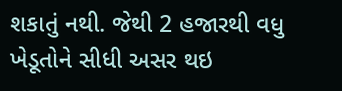શકાતું નથી. જેથી 2 હજારથી વધુ ખેડૂતોને સીધી અસર થઇ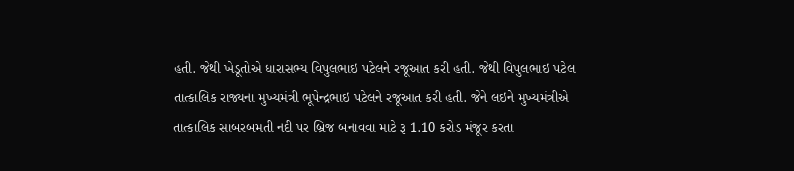હતી. જેથી ખેડૂતોએ ધારાસભ્ય વિપુલભાઇ પટેલને રજૂઆત કરી હતી. જેથી વિપુલભાઇ પટેલ તાત્કાલિક રાજ્યના મુખ્યમંત્રી ભૂપેન્દ્રભાઇ પટેલને રજૂઆત કરી હતી. જેને લઇને મુખ્યમંત્રીએ તાત્કાલિક સાબરબમતી નદી પર બ્રિજ બનાવવા માટે રૂ 1.10 કરોડ મંજૂર કરતા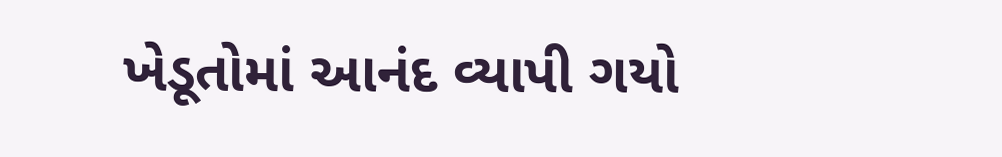ખેડૂતોમાં આનંદ વ્યાપી ગયો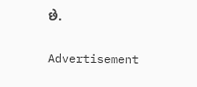છે.

Advertisement